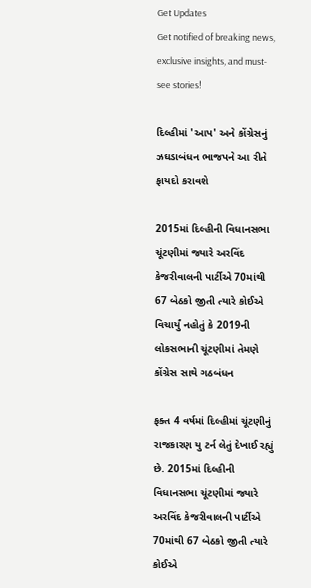Get Updates
Get notified of breaking news, exclusive insights, and must-see stories!

દિલ્હીમાં 'આપ' અને કોંગ્રેસનું ઝઘડાબંધન ભાજપને આ રીતે ફાયદો કરાવશે

2015માં દિલ્હીની વિધાનસભા ચૂંટણીમાં જ્યારે અરવિંદ કેજરીવાલની પાર્ટીએ 70માંથી 67 બેઠકો જીતી ત્યારે કોઈએ વિચાર્યું નહોતું કે 2019ની લોકસભાની ચૂંટણીમાં તેમણે કોંગ્રેસ સાથે ગઠબંધન

ફક્ત 4 વર્ષમાં દિલ્હીમાં ચૂંટણીનું રાજકારણ યુ ટર્ન લેતું દેખાઈ રહ્યું છે. 2015માં દિલ્હીની વિધાનસભા ચૂંટણીમાં જ્યારે અરવિંદ કેજરીવાલની પાર્ટીએ 70માંથી 67 બેઠકો જીતી ત્યારે કોઈએ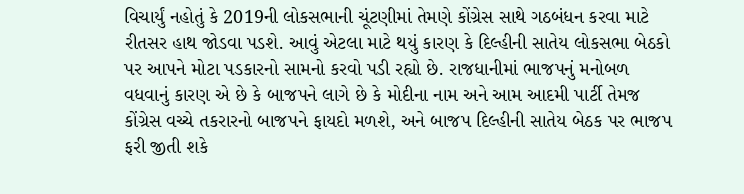વિચાર્યું નહોતું કે 2019ની લોકસભાની ચૂંટણીમાં તેમણે કોંગ્રેસ સાથે ગઠબંધન કરવા માટે રીતસર હાથ જોડવા પડશે. આવું એટલા માટે થયું કારણ કે દિલ્હીની સાતેય લોકસભા બેઠકો પર આપને મોટા પડકારનો સામનો કરવો પડી રહ્યો છે. રાજધાનીમાં ભાજપનું મનોબળ વધવાનું કારણ એ છે કે બાજપને લાગે છે કે મોદીના નામ અને આમ આદમી પાર્ટી તેમજ કોંગ્રેસ વચ્ચે તકરારનો બાજપને ફાયદો મળશે, અને બાજપ દિલ્હીની સાતેય બેઠક પર ભાજપ ફરી જીતી શકે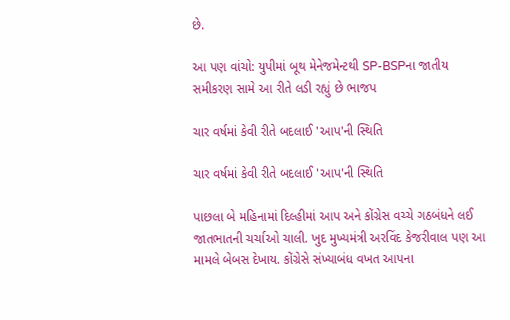છે.

આ પણ વાંચો: યુપીમાં બૂથ મેનેજમેન્ટથી SP-BSPના જાતીય સમીકરણ સામે આ રીતે લડી રહ્યું છે ભાજપ

ચાર વર્ષમાં કેવી રીતે બદલાઈ 'આપ'ની સ્થિતિ

ચાર વર્ષમાં કેવી રીતે બદલાઈ 'આપ'ની સ્થિતિ

પાછલા બે મહિનામાં દિલ્હીમાં આપ અને કોંગ્રેસ વચ્ચે ગઠબંધને લઈ જાતભાતની ચર્ચાઓ ચાલી. ખુદ મુખ્યમંત્રી અરવિંદ કેજરીવાલ પણ આ મામલે બેબસ દેખાય. કોંગ્રેસે સંખ્યાબંધ વખત આપના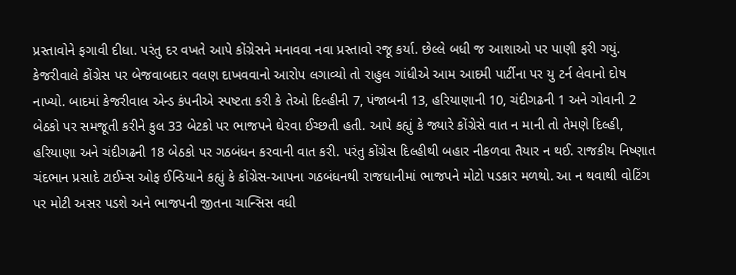પ્રસ્તાવોને ફગાવી દીધા. પરંતુ દર વખતે આપે કોંગ્રેસને મનાવવા નવા પ્રસ્તાવો રજૂ કર્યા. છેલ્લે બધી જ આશાઓ પર પાણી ફરી ગયું. કેજરીવાલે કોંગ્રેસ પર બેજવાબદાર વલણ દાખવવાનો આરોપ લગાવ્યો તો રાહુલ ગાંધીએ આમ આદમી પાર્ટીના પર યુ ટર્ન લેવાનો દોષ નાખ્યો. બાદમાં કેજરીવાલ એન્ડ કંપનીએ સ્પષ્ટતા કરી કે તેઓ દિલ્હીની 7, પંજાબની 13, હરિયાણાની 10, ચંદીગઢની 1 અને ગોવાની 2 બેઠકો પર સમજૂતી કરીને કુલ 33 બેટકો પર ભાજપને ઘેરવા ઈચ્છતી હતી. આપે કહ્યું કે જ્યારે કોંગ્રેસે વાત ન માની તો તેમણે દિલ્હી, હરિયાણા અને ચંદીગઢની 18 બેઠકો પર ગઠબંધન કરવાની વાત કરી. પરંતુ કોંગ્રેસ દિલ્હીથી બહાર નીકળવા તૈયાર ન થઈ. રાજકીય નિષ્ણાત ચંદભાન પ્રસાદે ટાઈમ્સ ઓફ ઈન્ડિયાને કહ્યું કે કોંગ્રેસ-આપના ગઠબંધનથી રાજધાનીમાં ભાજપને મોટો પડકાર મળથો. આ ન થવાથી વોટિંગ પર મોટી અસર પડશે અને ભાજપની જીતના ચાન્સિસ વધી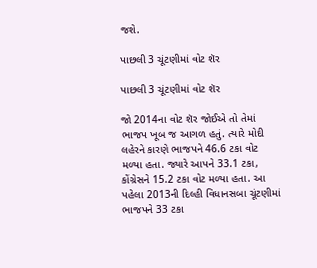જશે.

પાછલી 3 ચૂંટણીમાં વોટ શૅર

પાછલી 3 ચૂંટણીમાં વોટ શૅર

જો 2014ના વોટ શૅર જોઈએ તો તેમાં ભાજપ ખૂબ જ આગળ હતું. ત્યારે મોદી લહેરને કારણે ભાજપને 46.6 ટકા વોટ મળ્યા હતા. જ્યારે આપને 33.1 ટકા, કોંગ્રેસને 15.2 ટકા વોટ મળ્યા હતા. આ પહેલા 2013ની દિલ્હી વિધાનસબા ચૂંટણીમાં ભાજપને 33 ટકા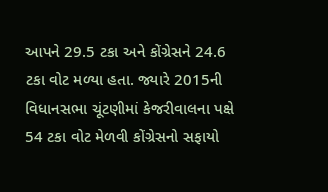આપને 29.5 ટકા અને કોંગ્રેસને 24.6 ટકા વોટ મળ્યા હતા. જ્યારે 2015ની વિધાનસભા ચૂંટણીમાં કેજરીવાલના પક્ષે 54 ટકા વોટ મેળવી કોંગ્રેસનો સફાયો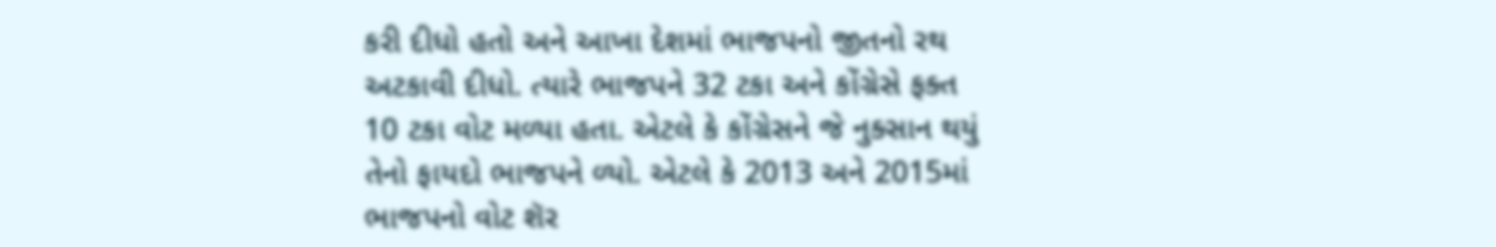કરી દીધો હતો અને આખા દેશમાં ભાજપનો જીતનો રથ અટકાવી દીધો. ત્યારે ભાજપને 32 ટકા અને કોંગ્રેસે ફક્ત 10 ટકા વોટ મળ્યા હતા. એટલે કે કોંગ્રેસને જે નુક્સાન થયું તેનો ફાયદો ભાજપને ળ્યો. એટલે કે 2013 અને 2015માં ભાજપનો વોટ શૅર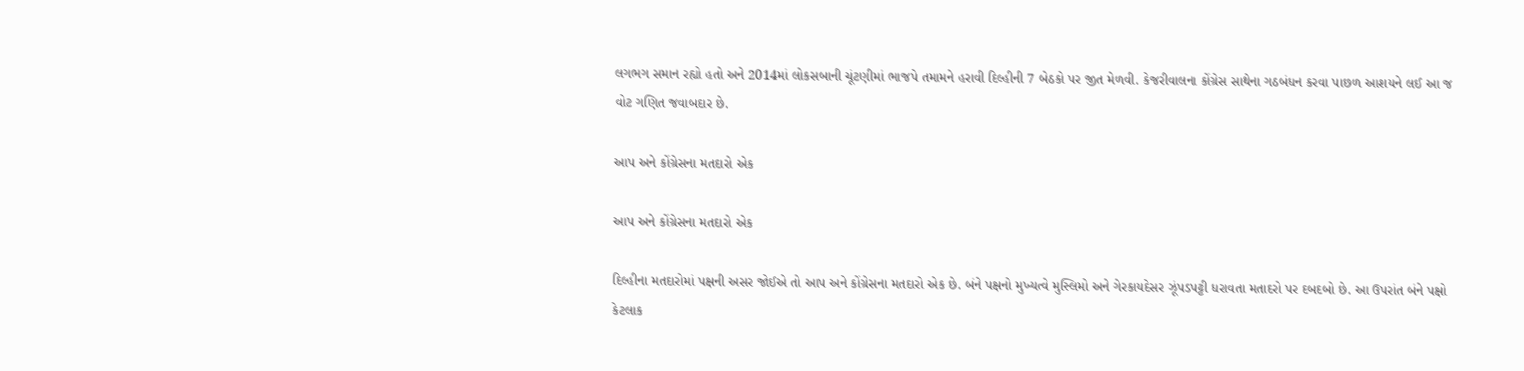લગભગ સમાન રહ્યો હતો અને 2014માં લોકસબાની ચૂંટણીમાં ભાજપે તમામને હરાવી દિલ્હીની 7 બેઠકો પર જીત મેળવી. કેજરીવાલના કોંગ્રેસ સાથેના ગઠબંધન કરવા પાછળ આશયને લઈ આ જ વોટ ગણિત જવાબદાર છે.

આપ અને કોંગ્રેસના મતદારો એક

આપ અને કોંગ્રેસના મતદારો એક

દિલ્હીના મતદારોમાં પક્ષની અસર જોઈએ તો આપ અને કોંગ્રેસના મતદારો એક છે. બંને પક્ષનો મુખ્યત્વે મુસ્લિમો અને ગેરકાયદેસર ઝૂંપડપટ્ટી ધરાવતા મતાદરો પર દબદબો છે. આ ઉપરાંત બંને પક્ષો કેટલાક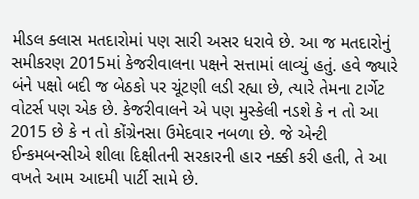મીડલ ક્લાસ મતદારોમાં પણ સારી અસર ધરાવે છે. આ જ મતદારોનું સમીકરણ 2015માં કેજરીવાલના પક્ષને સત્તામાં લાવ્યું હતું. હવે જ્યારે બંને પક્ષો બદી જ બેઠકો પર ચૂંટણી લડી રહ્યા છે, ત્યારે તેમના ટાર્ગેટ વોટર્સ પણ એક છે. કેજરીવાલને એ પણ મુસ્કેલી નડશે કે ન તો આ 2015 છે કે ન તો કોંગ્રેનસા ઉમેદવાર નબળા છે. જે એન્ટી ઈન્કમબન્સીએ શીલા દિક્ષીતની સરકારની હાર નક્કી કરી હતી, તે આ વખતે આમ આદમી પાર્ટી સામે છે.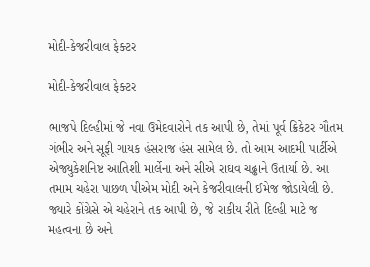મોદી-કેજરીવાલ ફેક્ટર

મોદી-કેજરીવાલ ફેક્ટર

ભાજપે દિલ્હીમાં જે નવા ઉમેદવારોને તક આપી છે, તેમાં પૂર્વ ક્રિકેટર ગૌતમ ગંભીર અને સૂફી ગાયક હંસરાજ હંસ સામેલ છે. તો આમ આદમી પાર્ટીએ એજ્યુકેશનિષ્ટ આતિશી માર્લેના અને સીએ રાઘવ ચઢ્ઢાને ઉતાર્યા છે. આ તમામ ચહેરા પાછળ પીએમ મોદી અને કેજરીવાલની ઈમેજ જોડાયેલી છે. જ્યારે કોંગ્રેસે એ ચહેરાને તક આપી છે, જે રાકીય રીતે દિલ્હી માટે જ મહત્વના છે અને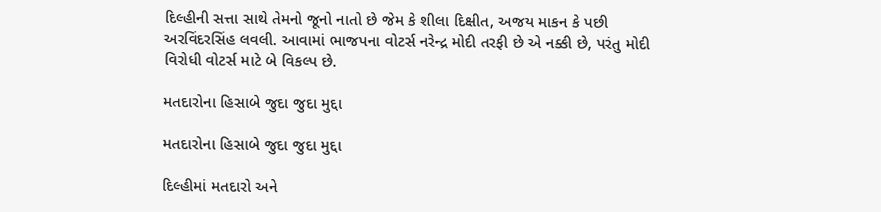દિલ્હીની સત્તા સાથે તેમનો જૂનો નાતો છે જેમ કે શીલા દિક્ષીત, અજય માકન કે પછી અરવિંદરસિંહ લવલી. આવામાં ભાજપના વોટર્સ નરેન્દ્ર મોદી તરફી છે એ નક્કી છે, પરંતુ મોદી વિરોધી વોટર્સ માટે બે વિકલ્પ છે.

મતદારોના હિસાબે જુદા જુદા મુદ્દા

મતદારોના હિસાબે જુદા જુદા મુદ્દા

દિલ્હીમાં મતદારો અને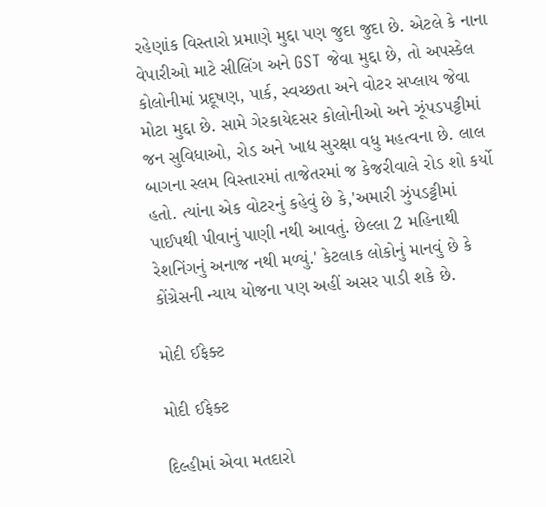રહેણાંક વિસ્તારો પ્રમાણે મુદ્દા પણ જુદા જુદા છે. એટલે કે નાના વેપારીઓ માટે સીલિંગ અને GST જેવા મુદ્દા છે, તો અપસ્કેલ કોલોનીમાં પ્રદૂષણ, પાર્ક, સ્વચ્છતા અને વોટર સપ્લાય જેવા મોટા મુદ્દા છે. સામે ગેરકાયેદસર કોલોનીઓ અને ઝૂંપડપટ્ટીમાં જન સુવિધાઓ, રોડ અને ખાદ્ય સુરક્ષા વધુ મહત્વના છે. લાલ બાગના સ્લમ વિસ્તારમાં તાજેતરમાં જ કેજરીવાલે રોડ શો કર્યો હતો. ત્યાંના એક વોટરનું કહેવું છે કે,'અમારી ઝુંપડટ્ટીમાં પાઈપથી પીવાનું પાણી નથી આવતું. છેલ્લા 2 મહિનાથી રેશનિંગનું અનાજ નથી મળ્યું.' કેટલાક લોકોનું માનવું છે કે કોંગ્રેસની ન્યાય યોજના પણ અહીં અસર પાડી શકે છે.

મોદી ઈફેક્ટ

મોદી ઈફેક્ટ

દિલ્હીમાં એવા મતદારો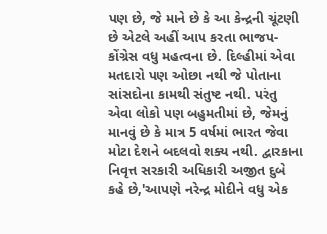પણ છે, જે માને છે કે આ કેન્દ્રની ચૂંટણી છે એટલે અહીં આપ કરતા ભાજપ-કોંગ્રેસ વધુ મહત્વના છે. દિલ્હીમાં એવા મતદારો પણ ઓછા નથી જે પોતાના સાંસદોના કામથી સંતુષ્ટ નથી. પરંતુ એવા લોકો પણ બહુમતીમાં છે, જેમનું માનવું છે કે માત્ર 5 વર્ષમાં ભારત જેવા મોટા દેશને બદલવો શક્ય નથી. દ્વારકાના નિવૃત્ત સરકારી અધિકારી અજીત દુબે કહે છે,'આપણે નરેન્દ્ર મોદીને વધુ એક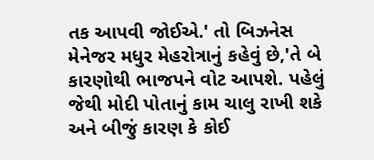તક આપવી જોઈએ.' તો બિઝનેસ મેનેજર મધુર મેહરોત્રાનું કહેવું છે,'તે બે કારણોથી ભાજપને વોટ આપશે. પહેલું જેથી મોદી પોતાનું કામ ચાલુ રાખી શકે અને બીજું કારણ કે કોઈ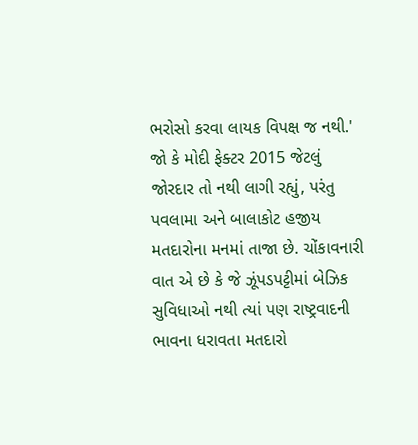ભરોસો કરવા લાયક વિપક્ષ જ નથી.' જો કે મોદી ફેક્ટર 2015 જેટલું જોરદાર તો નથી લાગી રહ્યું, પરંતુ પવલામા અને બાલાકોટ હજીય મતદારોના મનમાં તાજા છે. ચોંકાવનારી વાત એ છે કે જે ઝૂંપડપટ્ટીમાં બેઝિક સુવિધાઓ નથી ત્યાં પણ રાષ્ટ્રવાદની ભાવના ધરાવતા મતદારો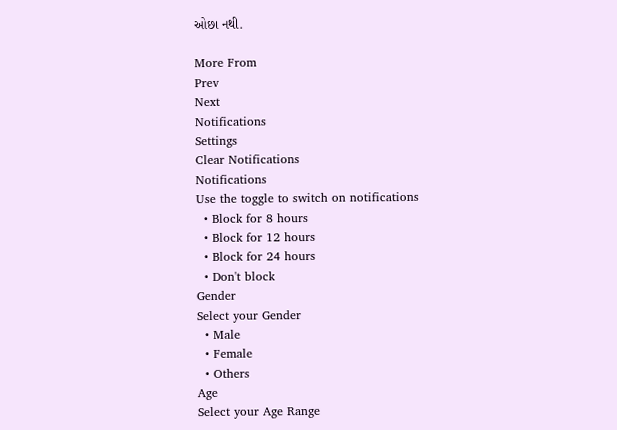ઓછા નથી.

More From
Prev
Next
Notifications
Settings
Clear Notifications
Notifications
Use the toggle to switch on notifications
  • Block for 8 hours
  • Block for 12 hours
  • Block for 24 hours
  • Don't block
Gender
Select your Gender
  • Male
  • Female
  • Others
Age
Select your Age Range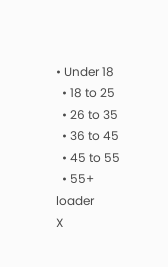• Under 18
  • 18 to 25
  • 26 to 35
  • 36 to 45
  • 45 to 55
  • 55+
loader
X